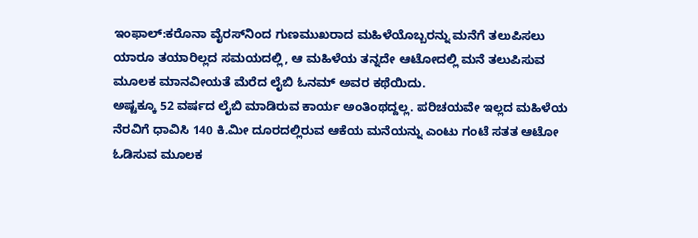ಇಂಫಾಲ್‌:ಕರೊನಾ ವೈರಸ್‌ನಿಂದ ಗುಣಮುಖರಾದ ಮಹಿಳೆಯೊಬ್ಬರನ್ನು ಮನೆಗೆ ತಲುಪಿಸಲು ಯಾರೂ ತಯಾರಿಲ್ಲದ ಸಮಯದಲ್ಲಿ, ಆ ಮಹಿಳೆಯ ತನ್ನದೇ ಆಟೋದಲ್ಲಿ ಮನೆ ತಲುಪಿಸುವ ಮೂಲಕ ಮಾನವೀಯತೆ ಮೆರೆದ ಲೈಬಿ ಓನಮ್ ಅವರ ಕಥೆಯಿದು.
ಅಷ್ಟಕ್ಕೂ 52 ವರ್ಷದ ಲೈಬಿ ಮಾಡಿರುವ ಕಾರ್ಯ ಅಂತಿಂಥದ್ದಲ್ಲ. ಪರಿಚಯವೇ ಇಲ್ಲದ ಮಹಿಳೆಯ ನೆರವಿಗೆ ಧಾವಿಸಿ 140 ಕಿ.ಮೀ ದೂರದಲ್ಲಿರುವ ಆಕೆಯ ಮನೆಯನ್ನು ಎಂಟು ಗಂಟೆ ಸತತ ಆಟೋ ಓಡಿಸುವ ಮೂಲಕ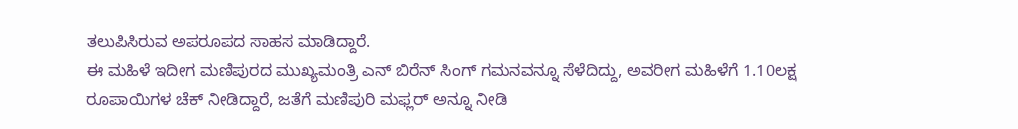ತಲುಪಿಸಿರುವ ಅಪರೂಪದ ಸಾಹಸ ಮಾಡಿದ್ದಾರೆ.
ಈ ಮಹಿಳೆ ಇದೀಗ ಮಣಿಪುರದ ಮುಖ್ಯಮಂತ್ರಿ ಎನ್ ಬಿರೆನ್ ಸಿಂಗ್‌ ಗಮನವನ್ನೂ ಸೆಳೆದಿದ್ದು, ಅವರೀಗ ಮಹಿಳೆಗೆ 1.10ಲಕ್ಷ ರೂಪಾಯಿಗಳ ಚೆಕ್‌ ನೀಡಿದ್ದಾರೆ, ಜತೆಗೆ ಮಣಿಪುರಿ ಮಫ್ಲರ್‌ ಅನ್ನೂ ನೀಡಿ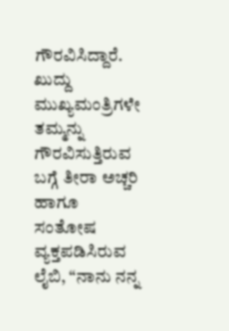ಗೌರವಿಸಿದ್ದಾರೆ.
ಖುದ್ದು ಮುಖ್ಯಮಂತ್ರಿಗಳೇ ತಮ್ಮನ್ನು ಗೌರವಿಸುತ್ತಿರುವ ಬಗ್ಗೆ ತೀರಾ ಅಚ್ಚರಿ ಹಾಗೂ ಸಂತೋಷ ವ್ಯಕ್ತಪಡಿಸಿರುವ ಲೈಬಿ, “ನಾನು ನನ್ನ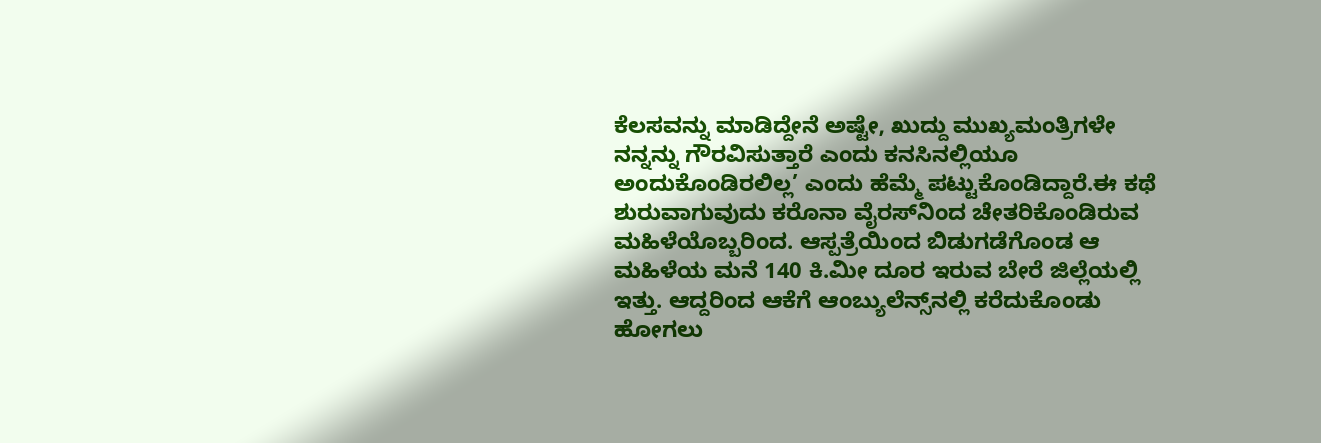ಕೆಲಸವನ್ನು ಮಾಡಿದ್ದೇನೆ ಅಷ್ಟೇ, ಖುದ್ದು ಮುಖ್ಯಮಂತ್ರಿಗಳೇ ನನ್ನನ್ನು ಗೌರವಿಸುತ್ತಾರೆ ಎಂದು ಕನಸಿನಲ್ಲಿಯೂ ಅಂದುಕೊಂಡಿರಲಿಲ್ಲ’ ಎಂದು ಹೆಮ್ಮೆ ಪಟ್ಟುಕೊಂಡಿದ್ದಾರೆ.ಈ ಕಥೆ ಶುರುವಾಗುವುದು ಕರೊನಾ ವೈರಸ್‌ನಿಂದ ಚೇತರಿಕೊಂಡಿರುವ ಮಹಿಳೆಯೊಬ್ಬರಿಂದ. ಆಸ್ಪತ್ರೆಯಿಂದ ಬಿಡುಗಡೆಗೊಂಡ ಆ ಮಹಿಳೆಯ ಮನೆ 140 ಕಿ.ಮೀ ದೂರ ಇರುವ ಬೇರೆ ಜಿಲ್ಲೆಯಲ್ಲಿ ಇತ್ತು. ಆದ್ದರಿಂದ ಆಕೆಗೆ ಆಂಬ್ಯುಲೆನ್ಸ್‌ನಲ್ಲಿ ಕರೆದುಕೊಂಡು ಹೋಗಲು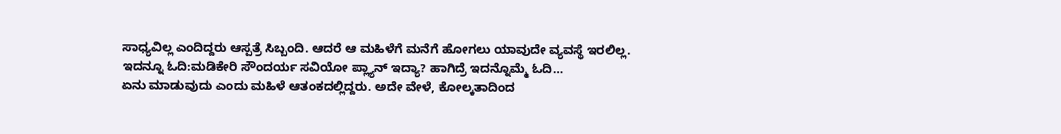ಸಾಧ್ಯವಿಲ್ಲ ಎಂದಿದ್ದರು ಆಸ್ಪತ್ರೆ ಸಿಬ್ಬಂದಿ. ಆದರೆ ಆ ಮಹಿಳೆಗೆ ಮನೆಗೆ ಹೋಗಲು ಯಾವುದೇ ವ್ಯವಸ್ಥೆ ಇರಲಿಲ್ಲ.
ಇದನ್ನೂ ಓದಿ:ಮಡಿಕೇರಿ ಸೌಂದರ್ಯ ಸವಿಯೋ ಪ್ಲ್ಯಾನ್‌ ಇದ್ಯಾ? ಹಾಗಿದ್ರೆ ಇದನ್ನೊಮ್ಮೆ ಓದಿ…
ಏನು ಮಾಡುವುದು ಎಂದು ಮಹಿಳೆ ಆತಂಕದಲ್ಲಿದ್ದರು. ಅದೇ ವೇಳೆ, ಕೋಲ್ಕತಾದಿಂದ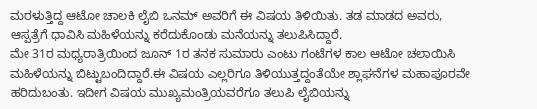ಮರಳುತ್ತಿದ್ದ ಆಟೋ ಚಾಲಕಿ ಲೈಬಿ ಒನಮ್ ಅವರಿಗೆ ಈ ವಿಷಯ ತಿಳಿಯಿತು. ತಡ ಮಾಡದ ಅವರು, ಆಸ್ಪತ್ರೆಗೆ ಧಾವಿಸಿ ಮಹಿಳೆಯನ್ನು ಕರೆದುಕೊಂಡು ಮನೆಯನ್ನು ತಲುಪಿಸಿದ್ದಾರೆ.
ಮೇ 31ರ ಮಧ್ಯರಾತ್ರಿಯಿಂದ ಜೂನ್ 1ರ ತನಕ ಸುಮಾರು ಎಂಟು ಗಂಟೆಗಳ ಕಾಲ ಆಟೋ ಚಲಾಯಿಸಿ ಮಹಿಳೆಯನ್ನು ಬಿಟ್ಟುಬಂದಿದ್ದಾರೆ.ಈ ವಿಷಯ ಎಲ್ಲರಿಗೂ ತಿಳಿಯುತ್ತದ್ದಂತೆಯೇ ಶ್ಲಾಘನೆಗಳ ಮಹಾಪೂರವೇ ಹರಿದುಬಂತು. ಇದೀಗ ವಿಷಯ ಮುಖ್ಯಮಂತ್ರಿಯವರೆಗೂ ತಲುಪಿ ಲೈಬಿಯನ್ನು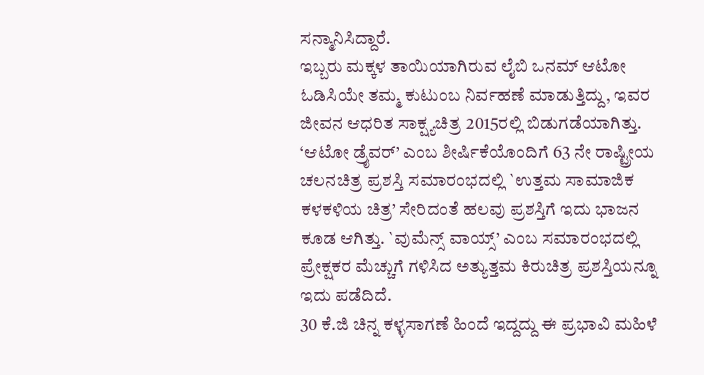ಸನ್ಮಾನಿಸಿದ್ದಾರೆ.
ಇಬ್ಬರು ಮಕ್ಕಳ ತಾಯಿಯಾಗಿರುವ ಲೈಬಿ ಒನಮ್ ಆಟೋ ಓಡಿಸಿಯೇ ತಮ್ಮ ಕುಟುಂಬ ನಿರ್ವಹಣೆ ಮಾಡುತ್ತಿದ್ದು, ಇವರ ಜೀವನ ಆಧರಿತ ಸಾಕ್ಷ್ಯಚಿತ್ರ 2015ರಲ್ಲಿ ಬಿಡುಗಡೆಯಾಗಿತ್ತು. ‘ಆಟೋ ಡ್ರೈವರ್’ ಎಂಬ ಶೀರ್ಷಿಕೆಯೊಂದಿಗೆ 63 ನೇ ರಾಷ್ಟ್ರೀಯ ಚಲನಚಿತ್ರ ಪ್ರಶಸ್ತಿ ಸಮಾರಂಭದಲ್ಲಿ `ಉತ್ತಮ ಸಾಮಾಜಿಕ ಕಳಕಳಿಯ ಚಿತ್ರ’ ಸೇರಿದಂತೆ ಹಲವು ಪ್ರಶಸ್ತಿಗೆ ಇದು ಭಾಜನ ಕೂಡ ಆಗಿತ್ತು. `ವುಮೆನ್ಸ್‌ ವಾಯ್ಸ್‌’ ಎಂಬ ಸಮಾರಂಭದಲ್ಲಿ ಪ್ರೇಕ್ಷಕರ ಮೆಚ್ಚುಗೆ ಗಳಿಸಿದ ಅತ್ಯುತ್ತಮ ಕಿರುಚಿತ್ರ ಪ್ರಶಸ್ತಿಯನ್ನೂ ಇದು ಪಡೆದಿದೆ.
30 ಕೆ.ಜಿ ಚಿನ್ನ ಕಳ್ಳಸಾಗಣೆ ಹಿಂದೆ ಇದ್ದದ್ದು ಈ ಪ್ರಭಾವಿ ಮಹಿಳೆ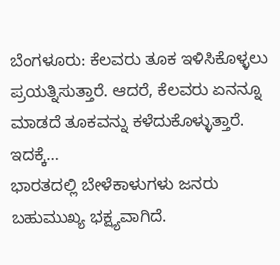ಬೆಂಗಳೂರು: ಕೆಲವರು ತೂಕ ಇಳಿಸಿಕೊಳ್ಳಲು ಪ್ರಯತ್ನಿಸುತ್ತಾರೆ. ಆದರೆ, ಕೆಲವರು ಏನನ್ನೂ ಮಾಡದೆ ತೂಕವನ್ನು ಕಳೆದುಕೊಳ್ಳುತ್ತಾರೆ. ಇದಕ್ಕೆ…
ಭಾರತದಲ್ಲಿ ಬೇಳೆಕಾಳುಗಳು ಜನರು ಬಹುಮುಖ್ಯ ಭಕ್ಷ್ಯವಾಗಿದೆ.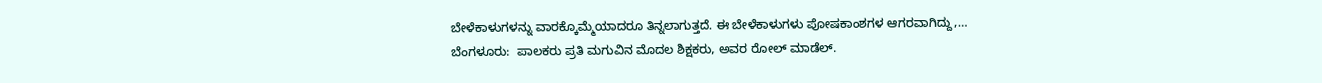ಬೇಳೆಕಾಳುಗಳನ್ನು ವಾರಕ್ಕೊಮ್ಮೆಯಾದರೂ ತಿನ್ನಲಾಗುತ್ತದೆ. ಈ ಬೇಳೆಕಾಳುಗಳು ಪೋಷಕಾಂಶಗಳ ಆಗರವಾಗಿದ್ದು,…
ಬೆಂಗಳೂರು:  ಪಾಲಕರು ಪ್ರತಿ ಮಗುವಿನ ಮೊದಲ ಶಿಕ್ಷಕರು, ಅವರ ರೋಲ್ ಮಾಡೆಲ್.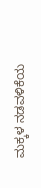ಮಕ್ಕಳ ನಡವಳಿಕೆಯ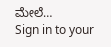ಮೇಲೆ…
Sign in to your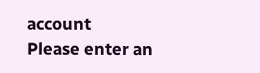account
Please enter an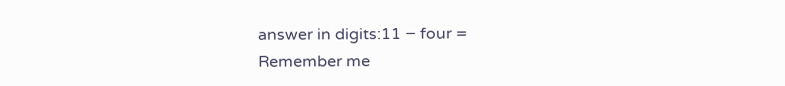answer in digits:11 − four =
Remember me